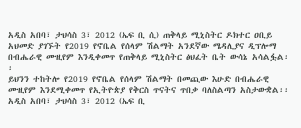አዲስ አበባ፣ ታህሳስ 3፣ 2012 (ኤፍ ቢ ሲ) ጠቅላይ ሚኒስትር ዶክተር ዐቢይ አህመድ ያገኙት የ2019 የኖቤል የሰላም ሽልማት አንደኛው ሜዳሊያና ዲፕሎማ በብሔራዊ ሙዚየም እንዲቀመጥ የጠቅላይ ሚኒስትር ፅህፈት ቤት ውሳኔ አሳልፏል፡፡
ይህንን ተከትሎ የ2019 የኖቤል የሰላም ሽልማት በመጪው እሁድ በብሔራዊ ሙዚየም እንደሚቀመጥ የኢትዮጵያ የቅርስ ጥናትና ጥበቃ ባለስልጣን አስታውቋል፡፡
አዲስ አበባ፣ ታህሳስ 3፣ 2012 (ኤፍ ቢ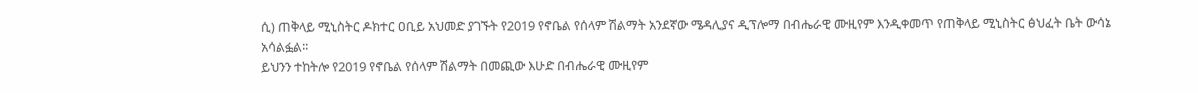ሲ) ጠቅላይ ሚኒስትር ዶክተር ዐቢይ አህመድ ያገኙት የ2019 የኖቤል የሰላም ሽልማት አንደኛው ሜዳሊያና ዲፕሎማ በብሔራዊ ሙዚየም እንዲቀመጥ የጠቅላይ ሚኒስትር ፅህፈት ቤት ውሳኔ አሳልፏል፡፡
ይህንን ተከትሎ የ2019 የኖቤል የሰላም ሽልማት በመጪው እሁድ በብሔራዊ ሙዚየም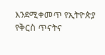እንደሚቀመጥ የኢትዮጵያ የቅርስ ጥናትና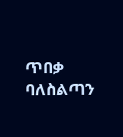ጥበቃ ባለስልጣን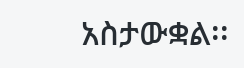አስታውቋል፡፡